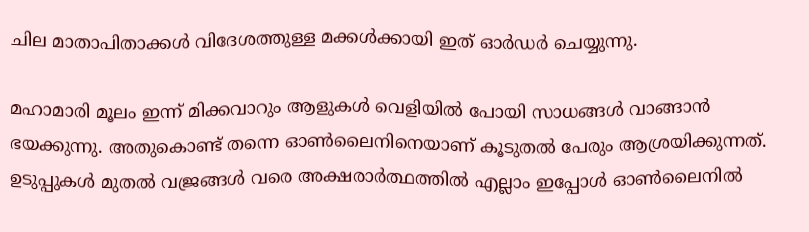ചില മാതാപിതാക്കൾ വിദേശത്തുള്ള മക്കൾക്കായി ഇത് ഓർഡർ ചെയ്യുന്നു.

മഹാമാരി മൂലം ഇന്ന് മിക്കവാറും ആളുകൾ വെളിയിൽ പോയി സാധങ്ങൾ വാങ്ങാൻ ഭയക്കുന്നു. അതുകൊണ്ട് തന്നെ ഓൺലൈനിനെയാണ് കൂടുതൽ പേരും ആശ്രയിക്കുന്നത്. ഉടുപ്പുകൾ മുതൽ വജ്രങ്ങൾ വരെ അക്ഷരാർത്ഥത്തിൽ എല്ലാം ഇപ്പോൾ ഓൺലൈനിൽ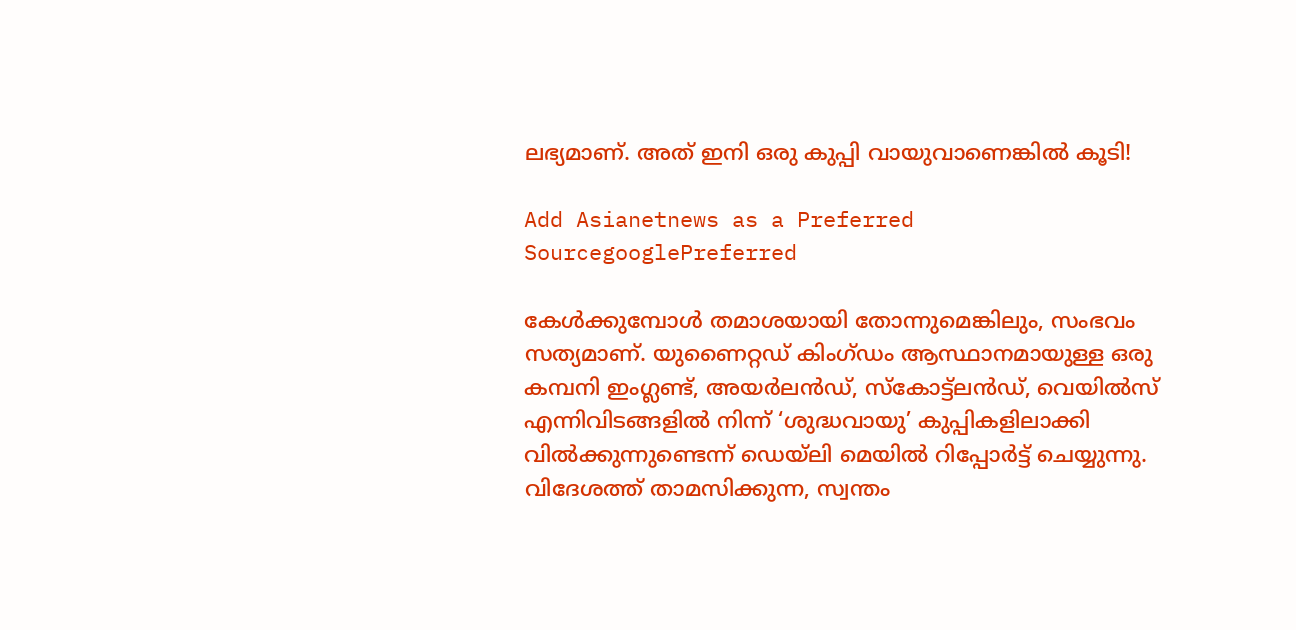ലഭ്യമാണ്. അത് ഇനി ഒരു കുപ്പി വായുവാണെങ്കിൽ കൂടി!

Add Asianetnews as a Preferred SourcegooglePreferred

കേൾക്കുമ്പോൾ തമാശയായി തോന്നുമെങ്കിലും, സംഭവം സത്യമാണ്. യുണൈറ്റഡ് കിംഗ്ഡം ആസ്ഥാനമായുള്ള ഒരു കമ്പനി ഇംഗ്ലണ്ട്, അയർലൻഡ്, സ്കോട്ട്ലൻഡ്, വെയിൽസ് എന്നിവിടങ്ങളിൽ നിന്ന് ‘ശുദ്ധവായു’ കുപ്പികളിലാക്കി വിൽക്കുന്നുണ്ടെന്ന് ഡെയ്‌ലി മെയിൽ റിപ്പോർട്ട് ചെയ്യുന്നു. വിദേശത്ത് താമസിക്കുന്ന, സ്വന്തം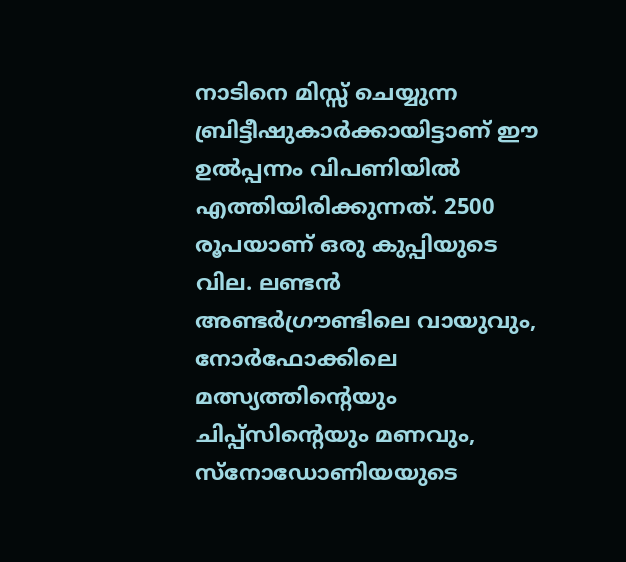നാടിനെ മിസ്സ് ചെയ്യുന്ന ബ്രിട്ടീഷുകാർക്കായിട്ടാണ് ഈ ഉൽപ്പന്നം വിപണിയിൽ എത്തിയിരിക്കുന്നത്. 2500 രൂപയാണ് ഒരു കുപ്പിയുടെ വില. ലണ്ടൻ അണ്ടർഗ്രൗണ്ടിലെ വായുവും, നോർഫോക്കിലെ മത്സ്യത്തിന്റെയും ചിപ്പ്സിന്റെയും മണവും, സ്നോഡോണിയയുടെ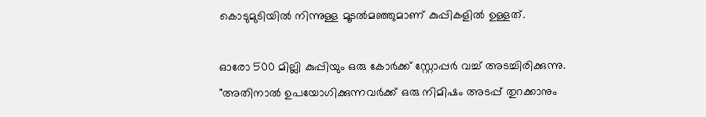കൊടുമുടിയിൽ നിന്നുള്ള മൂടൽമഞ്ഞുമാണ് കുപ്പികളിൽ ഉള്ളത്.

ഓരോ 500 മില്ലി കുപ്പിയും ഒരു കോർക്ക് സ്റ്റോപ്പർ വച്ച് അടച്ചിരിക്കുന്നു. "അതിനാൽ ഉപയോഗിക്കുന്നവർക്ക് ഒരു നിമിഷം അടപ്പ് തുറക്കാനും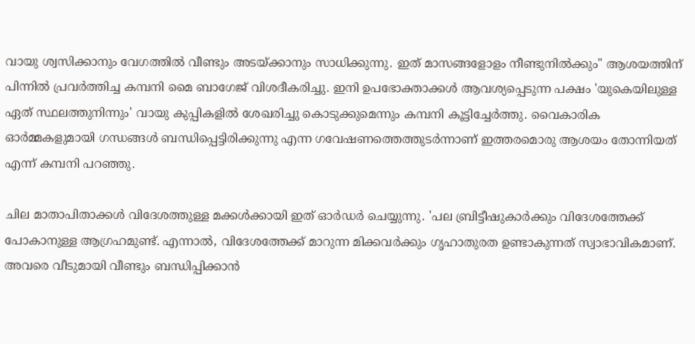വായു ശ്വസിക്കാനും വേഗത്തിൽ വീണ്ടും അടയ്ക്കാനും സാധിക്കുന്നു. ഇത് മാസങ്ങളോളം നീണ്ടുനിൽക്കും" ആശയത്തിന് പിന്നിൽ പ്രവർത്തിച്ച കമ്പനി മൈ ബാഗേജ് വിശദീകരിച്ചു. ഇനി ഉപഭോക്താക്കൾ ആവശ്യപ്പെടുന്ന പക്ഷം 'യുകെയിലുള്ള ഏത് സ്ഥലത്തുനിന്നും' വായു കുപ്പികളിൽ ശേഖരിച്ചു കൊടുക്കുമെന്നും കമ്പനി കൂട്ടിച്ചേർത്തു. വൈകാരിക ഓർമ്മകളുമായി ഗന്ധങ്ങൾ ബന്ധിപ്പെട്ടിരിക്കുന്നു എന്ന ഗവേഷണത്തെത്തുടർന്നാണ് ഇത്തരമൊരു ആശയം തോന്നിയത് എന്ന് കമ്പനി പറഞ്ഞു.

ചില മാതാപിതാക്കൾ വിദേശത്തുള്ള മക്കൾക്കായി ഇത് ഓർഡർ ചെയ്യുന്നു. 'പല ബ്രിട്ടീഷുകാർക്കും വിദേശത്തേക്ക് പോകാനുള്ള ആഗ്രഹമുണ്ട്. എന്നാൽ, വിദേശത്തേക്ക് മാറുന്ന മിക്കവർക്കും ഗൃഹാതുരത ഉണ്ടാകുന്നത് സ്വാഭാവികമാണ്. അവരെ വീടുമായി വീണ്ടും ബന്ധിപ്പിക്കാൻ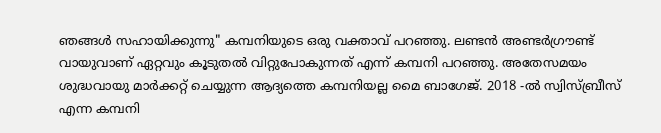ഞങ്ങൾ സഹായിക്കുന്നു" കമ്പനിയുടെ ഒരു വക്താവ് പറഞ്ഞു. ലണ്ടൻ അണ്ടർഗ്രൗണ്ട് വായുവാണ് ഏറ്റവും കൂടുതൽ വിറ്റുപോകുന്നത് എന്ന് കമ്പനി പറഞ്ഞു. അതേസമയം ശുദ്ധവായു മാർക്കറ്റ് ചെയ്യുന്ന ആദ്യത്തെ കമ്പനിയല്ല മൈ ബാഗേജ്. 2018 -ൽ സ്വിസ്ബ്രീസ് എന്ന കമ്പനി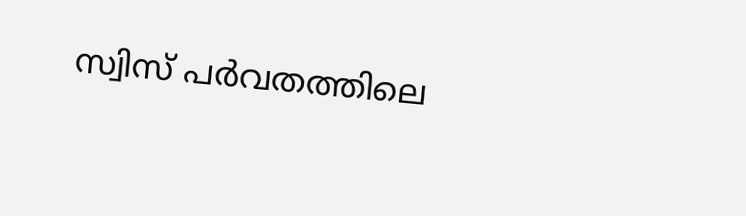സ്വിസ് പർവതത്തിലെ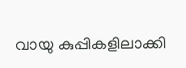വായു കുപ്പികളിലാക്കി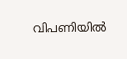വിപണിയിൽ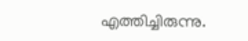എത്തിച്ചിരുന്നു.